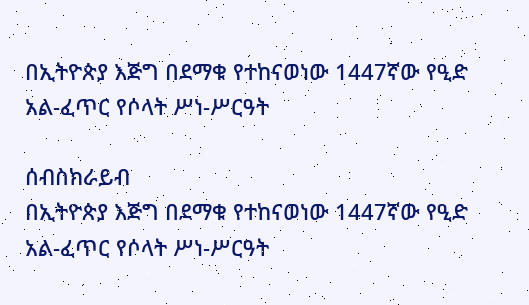በኢትዮጵያ እጅግ በደማቁ የተከናወነው 1447ኛው የዒድ አል-ፈጥር የሶላት ሥነ-ሥርዓት

ሰብስክራይብ
በኢትዮጵያ እጅግ በደማቁ የተከናወነው 1447ኛው የዒድ አል-ፈጥር የሶላት ሥነ-ሥርዓት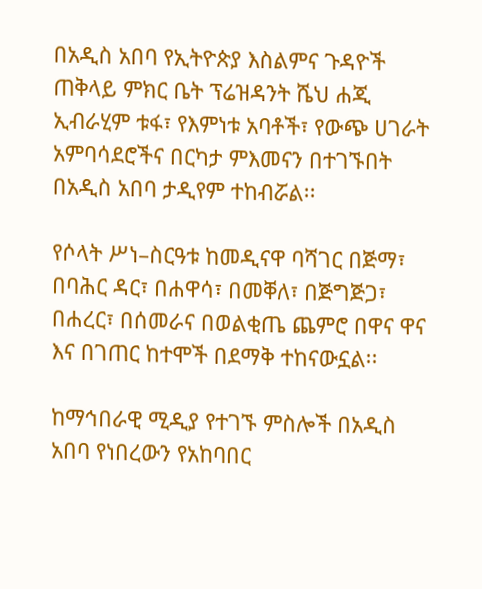በአዲስ አበባ የኢትዮጵያ እስልምና ጉዳዮች ጠቅላይ ምክር ቤት ፕሬዝዳንት ሼህ ሐጂ ኢብራሂም ቱፋ፣ የእምነቱ አባቶች፣ የውጭ ሀገራት አምባሳደሮችና በርካታ ምእመናን በተገኙበት በአዲስ አበባ ታዲየም ተከብሯል፡፡

የሶላት ሥነ–ስርዓቱ ከመዲናዋ ባሻገር በጅማ፣ በባሕር ዳር፣ በሐዋሳ፣ በመቐለ፣ በጅግጅጋ፣ በሐረር፣ በሰመራና በወልቂጤ ጨምሮ በዋና ዋና እና በገጠር ከተሞች በደማቅ ተከናውኗል፡፡

ከማኅበራዊ ሚዲያ የተገኙ ምስሎች በአዲስ አበባ የነበረውን የአከባበር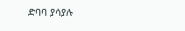ድባባ ያሳያሉ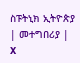ስፑትኒክ ኢትዮጵያ | መተግበሪያ | X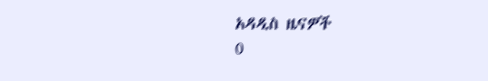አዳዲስ ዜናዎች
0